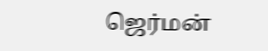ஜெர்மன்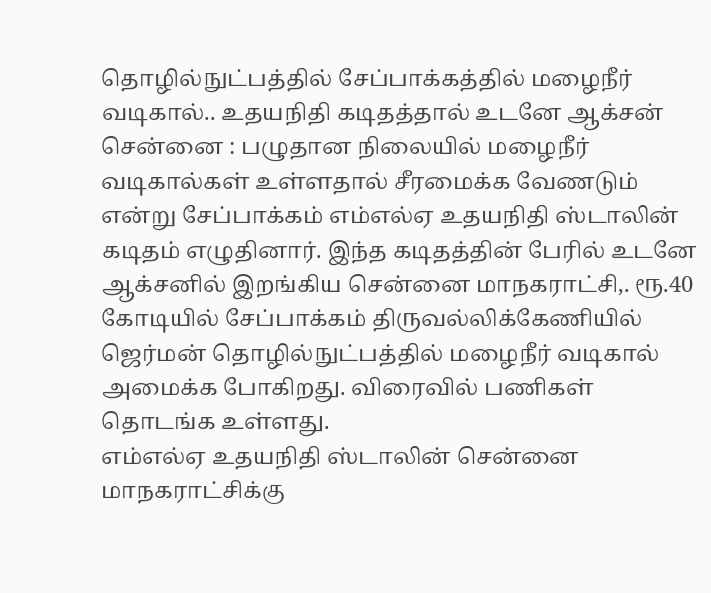தொழில்நுட்பத்தில் சேப்பாக்கத்தில் மழைநீர் வடிகால்.. உதயநிதி கடிதத்தால் உடனே ஆக்சன்
சென்னை : பழுதான நிலையில் மழைநீர் வடிகால்கள் உள்ளதால் சீரமைக்க வேணடும் என்று சேப்பாக்கம் எம்எல்ஏ உதயநிதி ஸ்டாலின் கடிதம் எழுதினார். இந்த கடிதத்தின் பேரில் உடனே ஆக்சனில் இறங்கிய சென்னை மாநகராட்சி,. ரூ.40 கோடியில் சேப்பாக்கம் திருவல்லிக்கேணியில் ஜெர்மன் தொழில்நுட்பத்தில் மழைநீர் வடிகால் அமைக்க போகிறது. விரைவில் பணிகள் தொடங்க உள்ளது.
எம்எல்ஏ உதயநிதி ஸ்டாலின் சென்னை மாநகராட்சிக்கு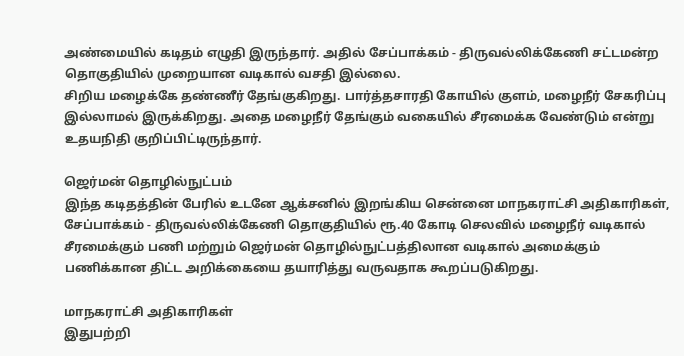அண்மையில் கடிதம் எழுதி இருந்தார். அதில் சேப்பாக்கம் - திருவல்லிக்கேணி சட்டமன்ற தொகுதியில் முறையான வடிகால் வசதி இல்லை.
சிறிய மழைக்கே தண்ணீர் தேங்குகிறது. பார்த்தசாரதி கோயில் குளம், மழைநீர் சேகரிப்பு இல்லாமல் இருக்கிறது. அதை மழைநீர் தேங்கும் வகையில் சீரமைக்க வேண்டும் என்று உதயநிதி குறிப்பிட்டிருந்தார்.

ஜெர்மன் தொழில்நுட்பம்
இந்த கடிதத்தின் பேரில் உடனே ஆக்சனில் இறங்கிய சென்னை மாநகராட்சி அதிகாரிகள், சேப்பாக்கம் - திருவல்லிக்கேணி தொகுதியில் ரூ.40 கோடி செலவில் மழைநீர் வடிகால் சீரமைக்கும் பணி மற்றும் ஜெர்மன் தொழில்நுட்பத்திலான வடிகால் அமைக்கும் பணிக்கான திட்ட அறிக்கையை தயாரித்து வருவதாக கூறப்படுகிறது.

மாநகராட்சி அதிகாரிகள்
இதுபற்றி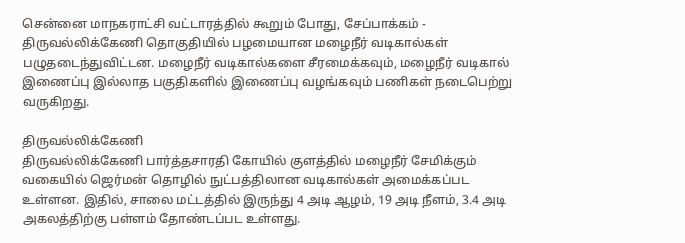சென்னை மாநகராட்சி வட்டாரத்தில் கூறும் போது, சேப்பாக்கம் - திருவல்லிக்கேணி தொகுதியில் பழமையான மழைநீர் வடிகால்கள் பழுதடைந்துவிட்டன. மழைநீர் வடிகால்களை சீரமைக்கவும், மழைநீர் வடிகால் இணைப்பு இல்லாத பகுதிகளில் இணைப்பு வழங்கவும் பணிகள் நடைபெற்று வருகிறது.

திருவல்லிக்கேணி
திருவல்லிக்கேணி பார்த்தசாரதி கோயில் குளத்தில் மழைநீர் சேமிக்கும் வகையில் ஜெர்மன் தொழில் நுட்பத்திலான வடிகால்கள் அமைக்கப்பட உள்ளன. இதில், சாலை மட்டத்தில் இருந்து 4 அடி ஆழம், 19 அடி நீளம், 3.4 அடி அகலத்திற்கு பள்ளம் தோண்டப்பட உள்ளது.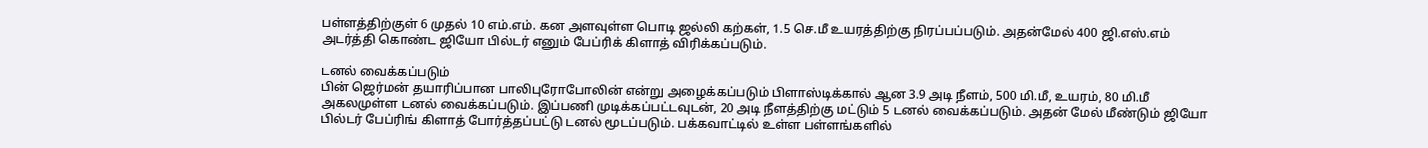பள்ளத்திற்குள் 6 முதல் 10 எம்.எம். கன அளவுள்ள பொடி ஜல்லி கற்கள், 1.5 செ.மீ உயரத்திற்கு நிரப்பப்படும். அதன்மேல் 400 ஜி.எஸ்.எம் அடர்த்தி கொண்ட ஜியோ பில்டர் எனும் பேப்ரிக் கிளாத் விரிக்கப்படும்.

டனல் வைக்கப்படும்
பின் ஜெர்மன் தயாரிப்பான பாலிபுரோபோலின் என்று அழைக்கப்படும் பிளாஸ்டிக்கால் ஆன 3.9 அடி நீளம், 500 மி.மீ, உயரம், 80 மி.மீ அகலமுள்ள டனல் வைக்கப்படும். இப்பணி முடிக்கப்பட்டவுடன், 20 அடி நீளத்திற்கு மட்டும் 5 டனல் வைக்கப்படும். அதன் மேல் மீண்டும் ஜியோ பில்டர் பேப்ரிங் கிளாத் போர்த்தப்பட்டு டனல் மூடப்படும். பக்கவாட்டில் உள்ள பள்ளங்களில்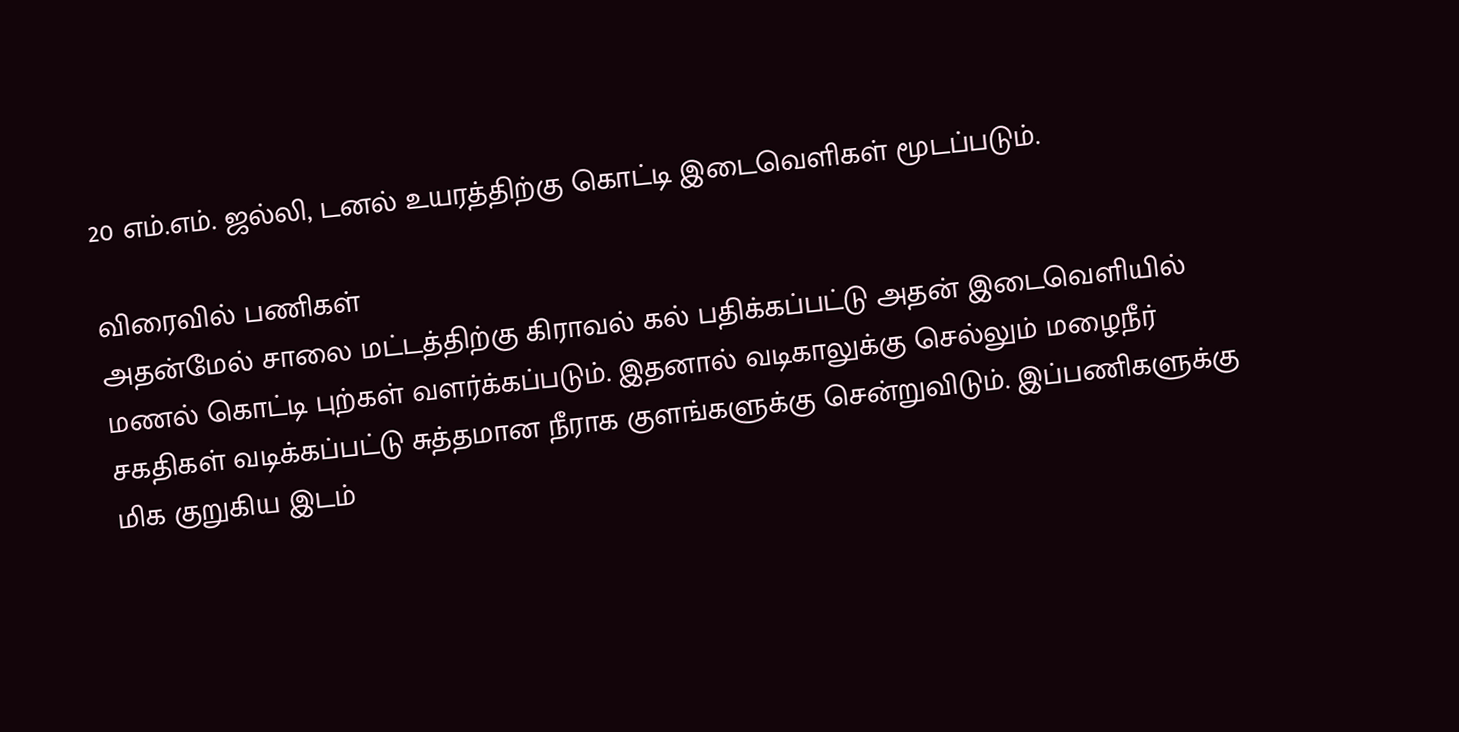20 எம்.எம். ஜல்லி, டனல் உயரத்திற்கு கொட்டி இடைவெளிகள் மூடப்படும்.

விரைவில் பணிகள்
அதன்மேல் சாலை மட்டத்திற்கு கிராவல் கல் பதிக்கப்பட்டு அதன் இடைவெளியில் மணல் கொட்டி புற்கள் வளர்க்கப்படும். இதனால் வடிகாலுக்கு செல்லும் மழைநீர் சகதிகள் வடிக்கப்பட்டு சுத்தமான நீராக குளங்களுக்கு சென்றுவிடும். இப்பணிகளுக்கு மிக குறுகிய இடம்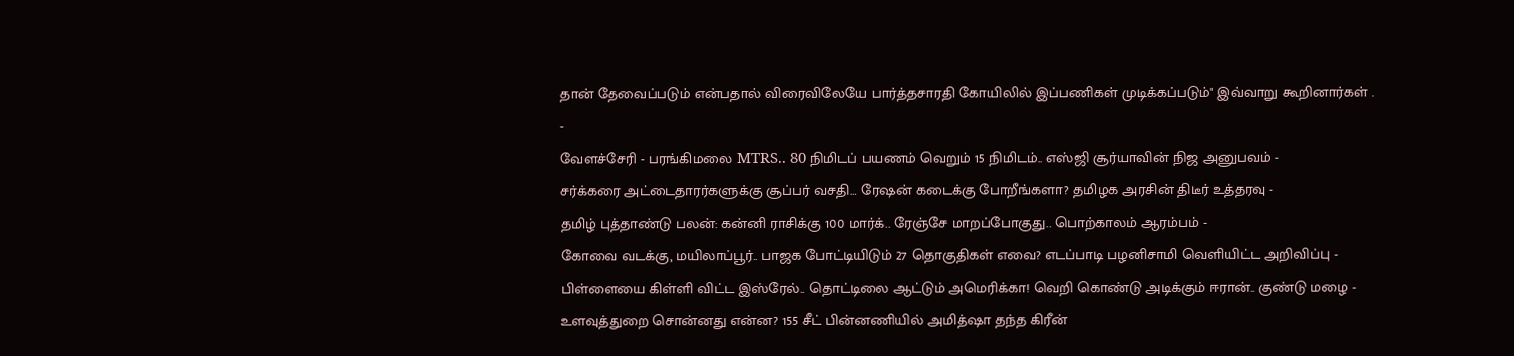தான் தேவைப்படும் என்பதால் விரைவிலேயே பார்த்தசாரதி கோயிலில் இப்பணிகள் முடிக்கப்படும்" இவ்வாறு கூறினார்கள் .
-
வேளச்சேரி - பரங்கிமலை MTRS.. 80 நிமிடப் பயணம் வெறும் 15 நிமிடம்.. எஸ்ஜி சூர்யாவின் நிஜ அனுபவம் -
சர்க்கரை அட்டைதாரர்களுக்கு சூப்பர் வசதி… ரேஷன் கடைக்கு போறீங்களா? தமிழக அரசின் திடீர் உத்தரவு -
தமிழ் புத்தாண்டு பலன்: கன்னி ராசிக்கு 100 மார்க்.. ரேஞ்சே மாறப்போகுது.. பொற்காலம் ஆரம்பம் -
கோவை வடக்கு, மயிலாப்பூர்.. பாஜக போட்டியிடும் 27 தொகுதிகள் எவை? எடப்பாடி பழனிசாமி வெளியிட்ட அறிவிப்பு -
பிள்ளையை கிள்ளி விட்ட இஸ்ரேல்.. தொட்டிலை ஆட்டும் அமெரிக்கா! வெறி கொண்டு அடிக்கும் ஈரான்.. குண்டு மழை -
உளவுத்துறை சொன்னது என்ன? 155 சீட் பின்னணியில் அமித்ஷா தந்த கிரீன்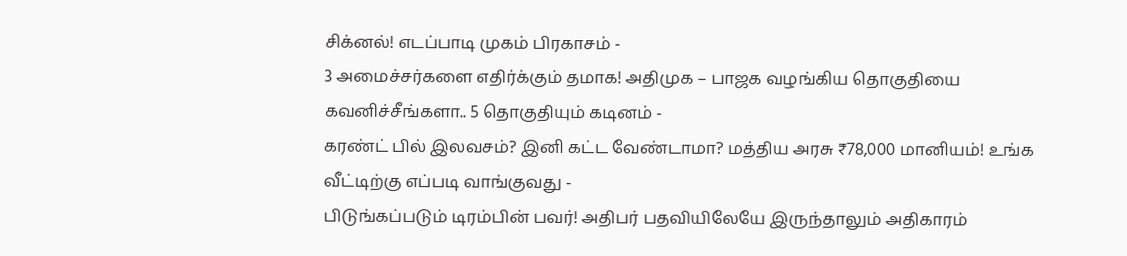சிக்னல்! எடப்பாடி முகம் பிரகாசம் -
3 அமைச்சர்களை எதிர்க்கும் தமாக! அதிமுக – பாஜக வழங்கிய தொகுதியை கவனிச்சீங்களா.. 5 தொகுதியும் கடினம் -
கரண்ட் பில் இலவசம்? இனி கட்ட வேண்டாமா? மத்திய அரசு ₹78,000 மானியம்! உங்க வீட்டிற்கு எப்படி வாங்குவது -
பிடுங்கப்படும் டிரம்பின் பவர்! அதிபர் பதவியிலேயே இருந்தாலும் அதிகாரம்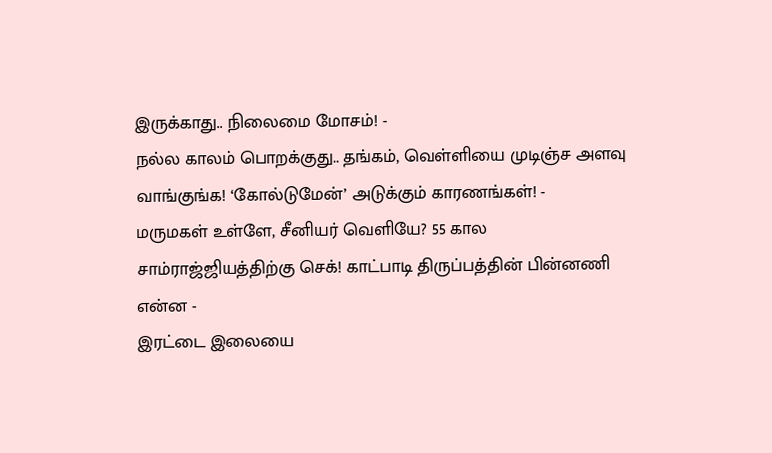இருக்காது.. நிலைமை மோசம்! -
நல்ல காலம் பொறக்குது.. தங்கம், வெள்ளியை முடிஞ்ச அளவு வாங்குங்க! ‘கோல்டுமேன்’ அடுக்கும் காரணங்கள்! -
மருமகள் உள்ளே, சீனியர் வெளியே? 55 கால சாம்ராஜ்ஜியத்திற்கு செக்! காட்பாடி திருப்பத்தின் பின்னணி என்ன -
இரட்டை இலையை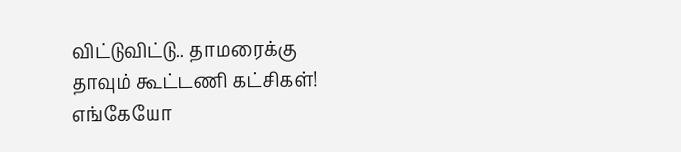விட்டுவிட்டு.. தாமரைக்கு தாவும் கூட்டணி கட்சிகள்! எங்கேயோ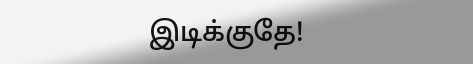இடிக்குதே!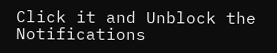Click it and Unblock the Notifications